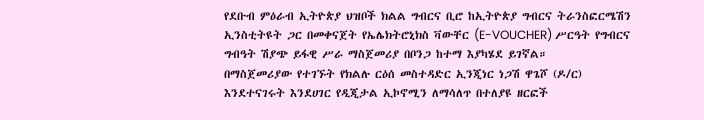የደቡብ ምዕራብ ኢትዮጵያ ህዝቦች ክልል ግብርና ቢሮ ከኢትዮጵያ ግብርና ትራንስፎርሜሽን ኢንስቲትዩት ጋር በመቀናጀት የኤሌክትሮኒክስ ቫውቸር (E-VOUCHER) ሥርዓት የግብርና ግብዓት ሽያጭ ይፋዊ ሥራ ማስጀመሪያ በቦንጋ ከተማ እያካሄደ ይገኛል።
በማስጀመሪያው የተገኙት የክልሉ ርዕሰ መስተዳድር ኢንጂነር ነጋሽ ዋጌሾ (ዶ/ር) እንደተናገሩት እንደሀገር የዲጂታል ኢኮኖሚን ለማሳለጥ በተለያዩ ዘርፎች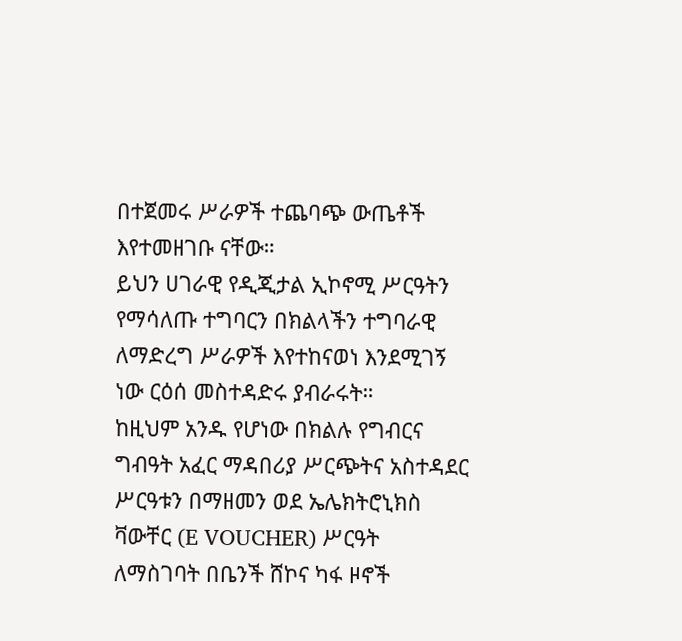በተጀመሩ ሥራዎች ተጨባጭ ውጤቶች እየተመዘገቡ ናቸው።
ይህን ሀገራዊ የዲጂታል ኢኮኖሚ ሥርዓትን የማሳለጡ ተግባርን በክልላችን ተግባራዊ ለማድረግ ሥራዎች እየተከናወነ እንደሚገኝ ነው ርዕሰ መስተዳድሩ ያብራሩት።
ከዚህም አንዱ የሆነው በክልሉ የግብርና ግብዓት አፈር ማዳበሪያ ሥርጭትና አስተዳደር ሥርዓቱን በማዘመን ወደ ኤሌክትሮኒክስ ቫውቸር (E VOUCHER) ሥርዓት ለማስገባት በቤንች ሸኮና ካፋ ዞኖች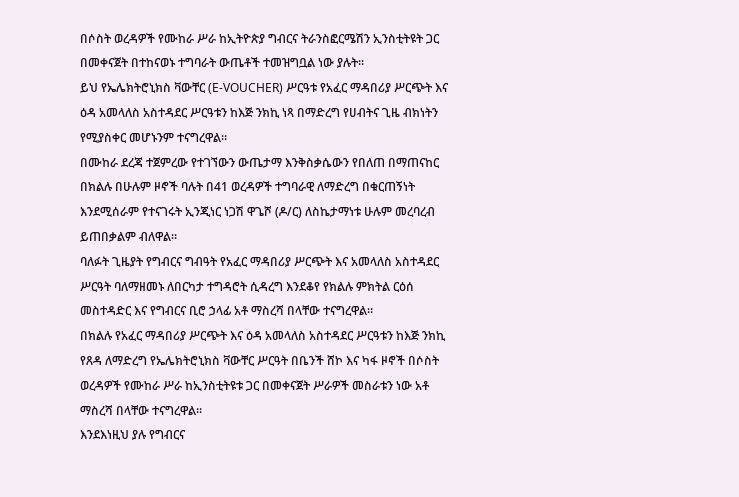በሶስት ወረዳዎች የሙከራ ሥራ ከኢትዮጵያ ግብርና ትራንስፎርሜሽን ኢንስቲትዩት ጋር በመቀናጀት በተከናወኑ ተግባራት ውጤቶች ተመዝግቧል ነው ያሉት።
ይህ የኤሌክትሮኒክስ ቫውቸር (E-VOUCHER) ሥርዓቱ የአፈር ማዳበሪያ ሥርጭት እና ዕዳ አመላለስ አስተዳደር ሥርዓቱን ከእጅ ንክኪ ነጻ በማድረግ የሀብትና ጊዜ ብክነትን የሚያስቀር መሆኑንም ተናግረዋል።
በሙከራ ደረጃ ተጀምረው የተገኘውን ውጤታማ እንቅስቃሴውን የበለጠ በማጠናከር በክልሉ በሁሉም ዞኖች ባሉት በ41 ወረዳዎች ተግባራዊ ለማድረግ በቁርጠኝነት እንደሚሰራም የተናገሩት ኢንጂነር ነጋሽ ዋጌሾ (ዶ/ር) ለስኬታማነቱ ሁሉም መረባረብ ይጠበቃልም ብለዋል።
ባለፉት ጊዜያት የግብርና ግብዓት የአፈር ማዳበሪያ ሥርጭት እና አመላለስ አስተዳደር ሥርዓት ባለማዘመኑ ለበርካታ ተግዳሮት ሲዳረግ እንደቆየ የክልሉ ምክትል ርዕሰ መስተዳድር እና የግብርና ቢሮ ኃላፊ አቶ ማስረሻ በላቸው ተናግረዋል።
በክልሉ የአፈር ማዳበሪያ ሥርጭት እና ዕዳ አመላለስ አስተዳደር ሥርዓቱን ከእጅ ንክኪ የጸዳ ለማድረግ የኤሌክትሮኒክስ ቫውቸር ሥርዓት በቤንች ሸኮ እና ካፋ ዞኖች በሶስት ወረዳዎች የሙከራ ሥራ ከኢንስቲትዩቱ ጋር በመቀናጀት ሥራዎች መስራቱን ነው አቶ ማስረሻ በላቸው ተናግረዋል።
እንደእነዚህ ያሉ የግብርና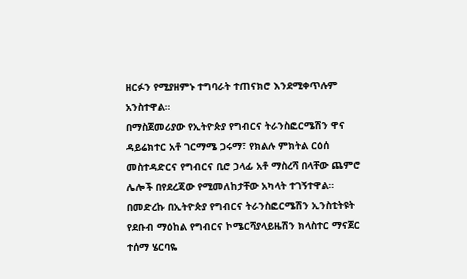ዘርፉን የሚያዘምኑ ተግባራት ተጠናክሮ እንደሚቀጥሉም አንስተዋል።
በማስጀመሪያው የኢትዮጵያ የግብርና ትራንስፎርሜሽን ዋና ዳይሬክተር አቶ ገርማሜ ጋሩማ፣ የክልሉ ምክትል ርዕሰ መስተዳድርና የግብርና ቢሮ ኃላፊ አቶ ማስረሻ በላቸው ጨምሮ ሌሎች በየደረጃው የሚመለከታቸው አካላት ተገኝተዋል።
በመድረኩ በኢትዮጵያ የግብርና ትራንስፎርሜሽን ኢንስቲትዩት የደቡብ ማዕከል የግብርና ኮሜርሻያላይዜሽን ክላስተር ማናጀር ተሰማ ሄርባዬ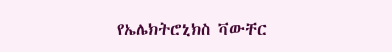የኤሌክትሮኒክስ ቫውቸር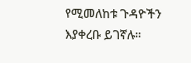የሚመለከቱ ጉዳዮችን እያቀረቡ ይገኛሉ።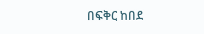በፍቅር ከበደ